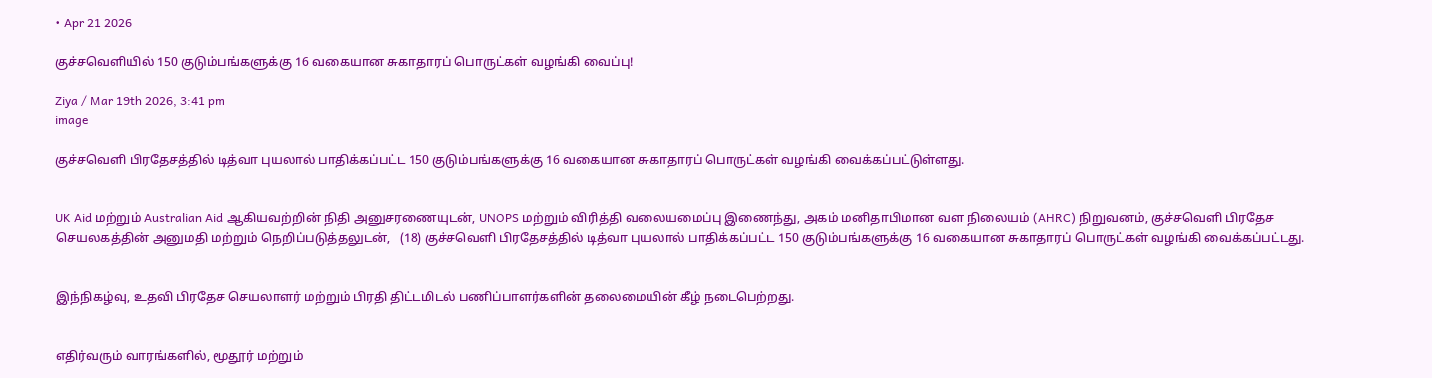• Apr 21 2026

குச்சவெளியில் 150 குடும்பங்களுக்கு 16 வகையான சுகாதாரப் பொருட்கள் வழங்கி வைப்பு!

Ziya / Mar 19th 2026, 3:41 pm
image

குச்சவெளி பிரதேசத்தில் டித்வா புயலால் பாதிக்கப்பட்ட 150 குடும்பங்களுக்கு 16 வகையான சுகாதாரப் பொருட்கள் வழங்கி வைக்கப்பட்டுள்ளது.


UK Aid மற்றும் Australian Aid ஆகியவற்றின் நிதி அனுசரணையுடன், UNOPS மற்றும் விரித்தி வலையமைப்பு இணைந்து, அகம் மனிதாபிமான வள நிலையம் (AHRC) நிறுவனம், குச்சவெளி பிரதேச செயலகத்தின் அனுமதி மற்றும் நெறிப்படுத்தலுடன்,   (18) குச்சவெளி பிரதேசத்தில் டித்வா புயலால் பாதிக்கப்பட்ட 150 குடும்பங்களுக்கு 16 வகையான சுகாதாரப் பொருட்கள் வழங்கி வைக்கப்பட்டது.


இந்நிகழ்வு, உதவி பிரதேச செயலாளர் மற்றும் பிரதி திட்டமிடல் பணிப்பாளர்களின் தலைமையின் கீழ் நடைபெற்றது.


எதிர்வரும் வாரங்களில், மூதூர் மற்றும்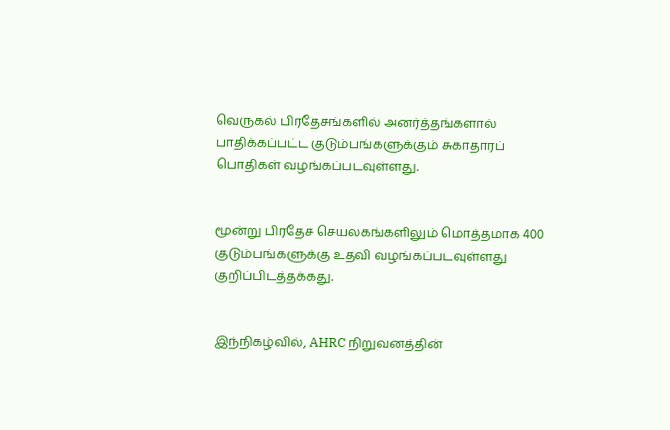வெருகல் பிரதேசங்களில் அனர்த்தங்களால் பாதிக்கப்பட்ட குடும்பங்களுக்கும் சுகாதாரப் பொதிகள் வழங்கப்படவுள்ளது.


மூன்று பிரதேச செயலகங்களிலும் மொத்தமாக 400 குடும்பங்களுக்கு உதவி வழங்கப்படவுள்ளது குறிப்பிடத்தக்கது.


இந்நிகழ்வில், AHRC நிறுவனத்தின்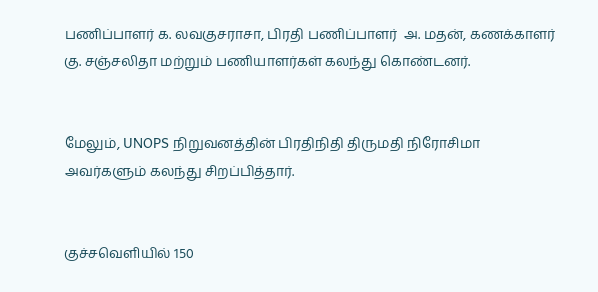பணிப்பாளர் க. லவகுசராசா, பிரதி பணிப்பாளர்  அ. மதன், கணக்காளர்  கு. சஞ்சலிதா மற்றும் பணியாளர்கள் கலந்து கொண்டனர்.


மேலும், UNOPS நிறுவனத்தின் பிரதிநிதி திருமதி நிரோசிமா அவர்களும் கலந்து சிறப்பித்தார்.


குச்சவெளியில் 150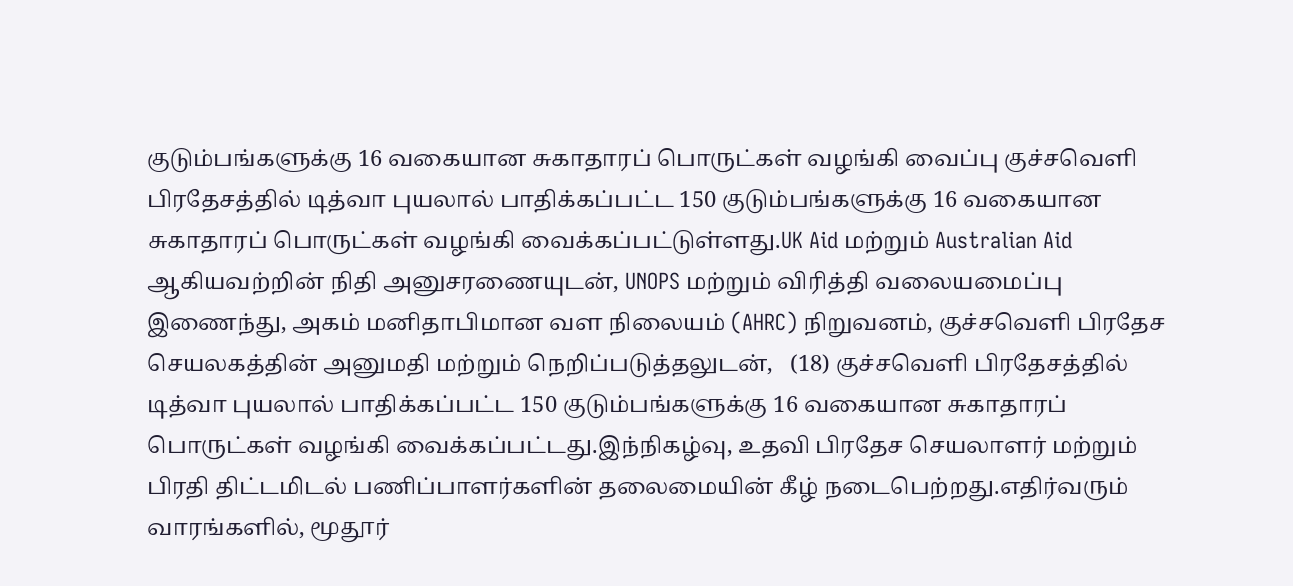குடும்பங்களுக்கு 16 வகையான சுகாதாரப் பொருட்கள் வழங்கி வைப்பு குச்சவெளி பிரதேசத்தில் டித்வா புயலால் பாதிக்கப்பட்ட 150 குடும்பங்களுக்கு 16 வகையான சுகாதாரப் பொருட்கள் வழங்கி வைக்கப்பட்டுள்ளது.UK Aid மற்றும் Australian Aid ஆகியவற்றின் நிதி அனுசரணையுடன், UNOPS மற்றும் விரித்தி வலையமைப்பு இணைந்து, அகம் மனிதாபிமான வள நிலையம் (AHRC) நிறுவனம், குச்சவெளி பிரதேச செயலகத்தின் அனுமதி மற்றும் நெறிப்படுத்தலுடன்,   (18) குச்சவெளி பிரதேசத்தில் டித்வா புயலால் பாதிக்கப்பட்ட 150 குடும்பங்களுக்கு 16 வகையான சுகாதாரப் பொருட்கள் வழங்கி வைக்கப்பட்டது.இந்நிகழ்வு, உதவி பிரதேச செயலாளர் மற்றும் பிரதி திட்டமிடல் பணிப்பாளர்களின் தலைமையின் கீழ் நடைபெற்றது.எதிர்வரும் வாரங்களில், மூதூர்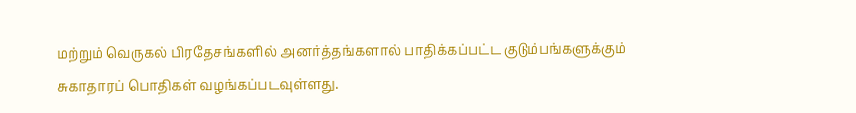மற்றும் வெருகல் பிரதேசங்களில் அனர்த்தங்களால் பாதிக்கப்பட்ட குடும்பங்களுக்கும் சுகாதாரப் பொதிகள் வழங்கப்படவுள்ளது.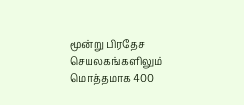மூன்று பிரதேச செயலகங்களிலும் மொத்தமாக 400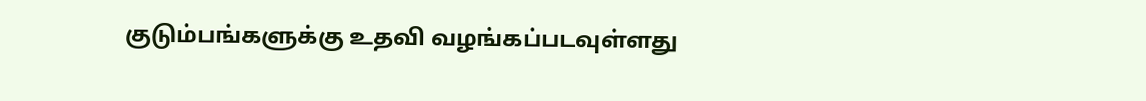குடும்பங்களுக்கு உதவி வழங்கப்படவுள்ளது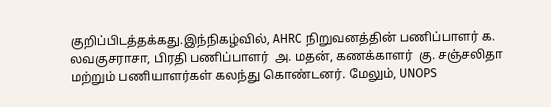குறிப்பிடத்தக்கது.இந்நிகழ்வில், AHRC நிறுவனத்தின் பணிப்பாளர் க. லவகுசராசா, பிரதி பணிப்பாளர்  அ. மதன், கணக்காளர்  கு. சஞ்சலிதா மற்றும் பணியாளர்கள் கலந்து கொண்டனர். மேலும், UNOPS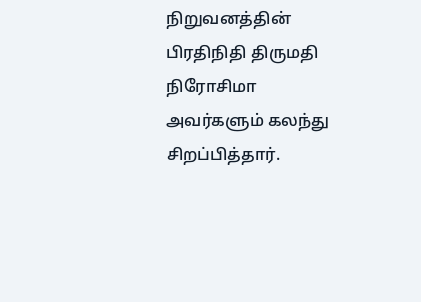நிறுவனத்தின் பிரதிநிதி திருமதி நிரோசிமா அவர்களும் கலந்து சிறப்பித்தார்.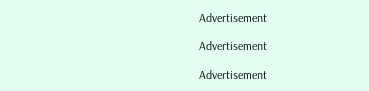Advertisement

Advertisement

Advertisement